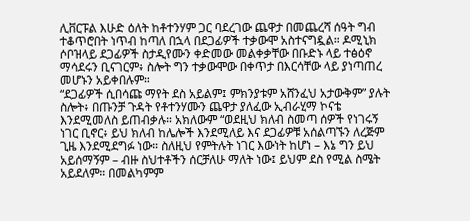ሊቨርፑል እሁድ ዕለት ከቶተንሃም ጋር ባደረገው ጨዋታ በመጨረሻ ሰዓት ግብ ተቆጥሮበት ነጥብ ከጣለ በኋላ በደጋፊዎች ተቃውሞ አስተናግዷል። ዶሚኒክ ሶቦዝላይ ደጋፊዎች ስታዲየሙን ቀድመው መልቀቃቸው በቡድኑ ላይ ተፅዕኖ ማሳደሩን ቢናገርም፥ ስሎት ግን ተቃውሞው በቀጥታ በእርሳቸው ላይ ያነጣጠረ መሆኑን አይቀበሉም።
“ደጋፊዎች ሲበሳጩ ማየት ደስ አይልም፤ ምክንያቱም አሸንፈህ አታውቅም” ያሉት ስሎት፥ በጡንቻ ጉዳት የቶተንሃሙን ጨዋታ ያለፈው ኢብራሂማ ኮናቴ እንደሚመለስ ይጠብቃሉ። አክለውም “ወደዚህ ክለብ ስመጣ ሰዎች የነገሩኝ ነገር ቢኖር፥ ይህ ክለብ ከሌሎች እንደሚለይ እና ደጋፊዎቹ አሰልጣኙን ለረጅም ጊዜ እንደሚደግፉ ነው። ስለዚህ የምትሉት ነገር እውነት ከሆነ – እኔ ግን ይህ አይሰማኝም – ብዙ ስህተቶችን ሰርቻለሁ ማለት ነው፤ ይህም ደስ የሚል ስሜት አይደለም። በመልካምም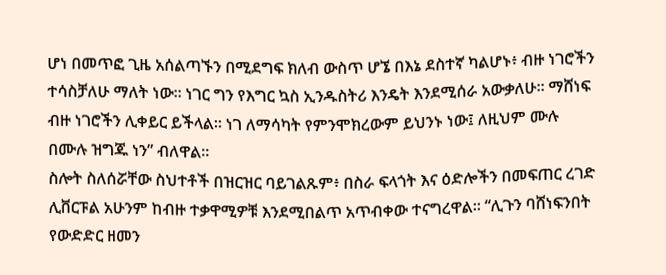ሆነ በመጥፎ ጊዜ አሰልጣኙን በሚደግፍ ክለብ ውስጥ ሆኜ በእኔ ደስተኛ ካልሆኑ፥ ብዙ ነገሮችን ተሳስቻለሁ ማለት ነው። ነገር ግን የእግር ኳስ ኢንዱስትሪ እንዴት እንደሚሰራ አውቃለሁ። ማሸነፍ ብዙ ነገሮችን ሊቀይር ይችላል። ነገ ለማሳካት የምንሞክረውም ይህንኑ ነው፤ ለዚህም ሙሉ በሙሉ ዝግጁ ነን” ብለዋል።
ስሎት ስለሰሯቸው ስህተቶች በዝርዝር ባይገልጹም፥ በስራ ፍላጎት እና ዕድሎችን በመፍጠር ረገድ ሊቨርፑል አሁንም ከብዙ ተቃዋሚዎቹ እንደሚበልጥ አጥብቀው ተናግረዋል። “ሊጉን ባሸነፍንበት የውድድር ዘመን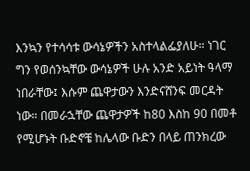እንኳን የተሳሳቱ ውሳኔዎችን አስተላልፌያለሁ። ነገር ግን የወሰንኳቸው ውሳኔዎች ሁሉ አንድ አይነት ዓላማ ነበራቸው፤ እሱም ጨዋታውን እንድናሸንፍ መርዳት ነው። በመራኋቸው ጨዋታዎች ከ80 እስከ 90 በመቶ የሚሆኑት ቡድኖቼ ከሌላው ቡድን በላይ ጠንክረው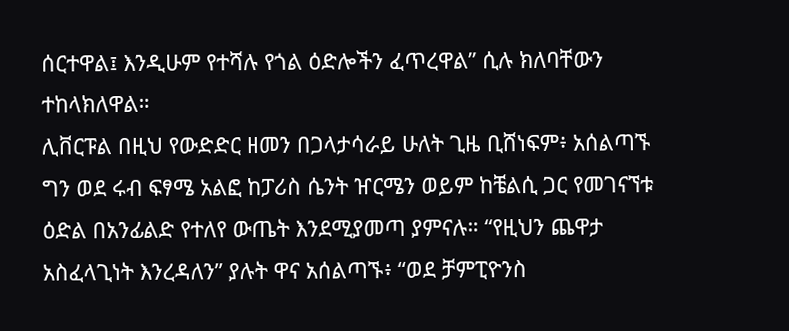ሰርተዋል፤ እንዲሁም የተሻሉ የጎል ዕድሎችን ፈጥረዋል” ሲሉ ክለባቸውን ተከላክለዋል።
ሊቨርፑል በዚህ የውድድር ዘመን በጋላታሳራይ ሁለት ጊዜ ቢሸነፍም፥ አሰልጣኙ ግን ወደ ሩብ ፍፃሜ አልፎ ከፓሪስ ሴንት ዠርሜን ወይም ከቼልሲ ጋር የመገናኘቱ ዕድል በአንፊልድ የተለየ ውጤት እንደሚያመጣ ያምናሉ። “የዚህን ጨዋታ አስፈላጊነት እንረዳለን” ያሉት ዋና አሰልጣኙ፥ “ወደ ቻምፒዮንስ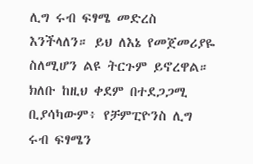ሊግ ሩብ ፍፃሜ መድረስ እንችላለን። ይህ ለእኔ የመጀመሪያዬ ስለሚሆን ልዩ ትርጉም ይኖረዋል። ክለቡ ከዚህ ቀደም በተደጋጋሚ ቢያሳካውም፥ የቻምፒዮንስ ሊግ ሩብ ፍፃሜን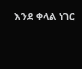እንደ ቀላል ነገር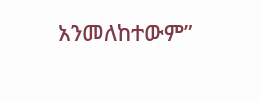አንመለከተውም”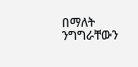በማለት ንግግራቸውን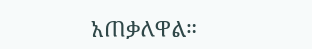አጠቃለዋል።